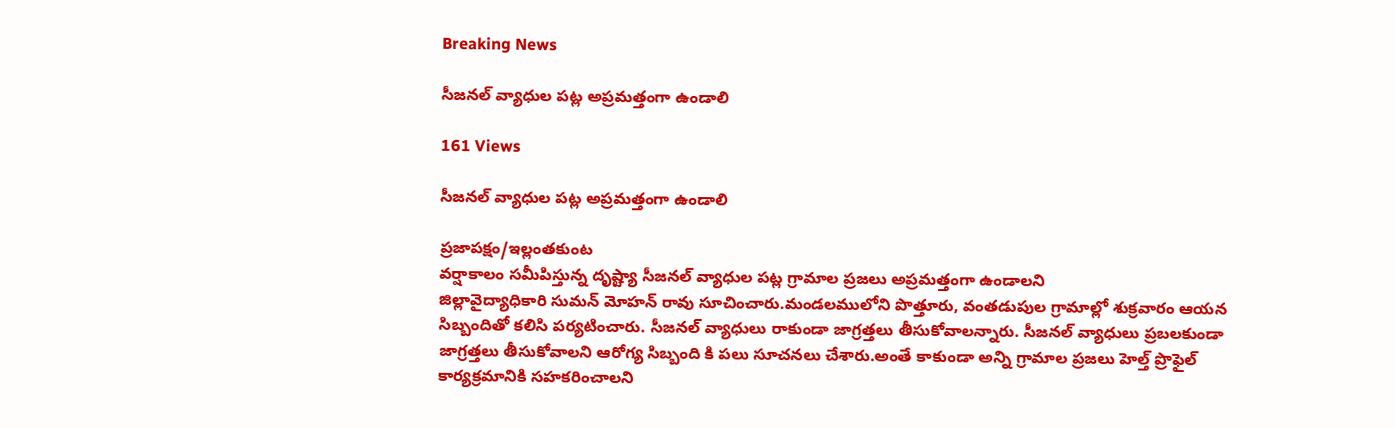Breaking News

సీజనల్ వ్యాధుల పట్ల అప్రమత్తంగా ఉండాలి

161 Views

సీజనల్ వ్యాధుల పట్ల అప్రమత్తంగా ఉండాలి

ప్రజాపక్షం/ఇల్లంతకుంట
వర్షాకాలం సమీపిస్తున్న దృష్ట్యా సీజనల్ వ్యాధుల పట్ల గ్రామాల ప్రజలు అప్రమత్తంగా ఉండాలని
జిల్లావైద్యాధికారి సుమన్ మోహన్ రావు సూచించారు.మండలములోని ‌పొత్తూరు, వంతడుపుల గ్రామాల్లో శుక్రవారం ఆయన సిబ్బందితో కలిసి పర్యటించారు. సీజనల్ వ్యాధులు రాకుండా జాగ్రత్తలు తీసుకోవాలన్నారు. సీజనల్ వ్యాధులు ప్రబలకుండా జాగ్రత్తలు తీసుకోవాలని ఆరోగ్య సిబ్బంది కి పలు సూచనలు చేశారు.అంతే కాకుండా అన్ని గ్రామాల ప్రజలు హెల్త్ ప్రొఫైల్ కార్యక్రమానికి సహకరించాలని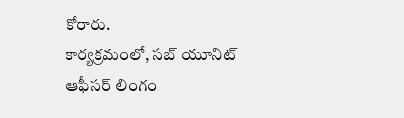కోరారు.
కార్యక్రమంలో, సబ్ యూనిట్ ఆఫీసర్ లింగం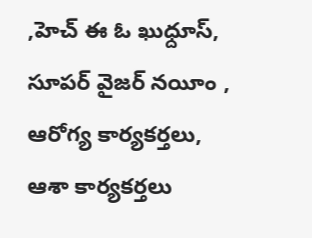,హెచ్ ఈ ఓ ఖుధ్దూస్, సూపర్ వైజర్ నయీం , ఆరోగ్య కార్యకర్తలు, ఆశా కార్యకర్తలు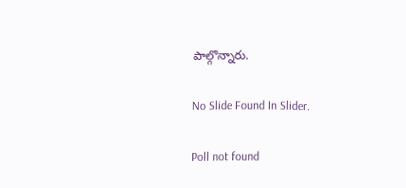పాల్గొన్నారు.

No Slide Found In Slider.

Poll not found